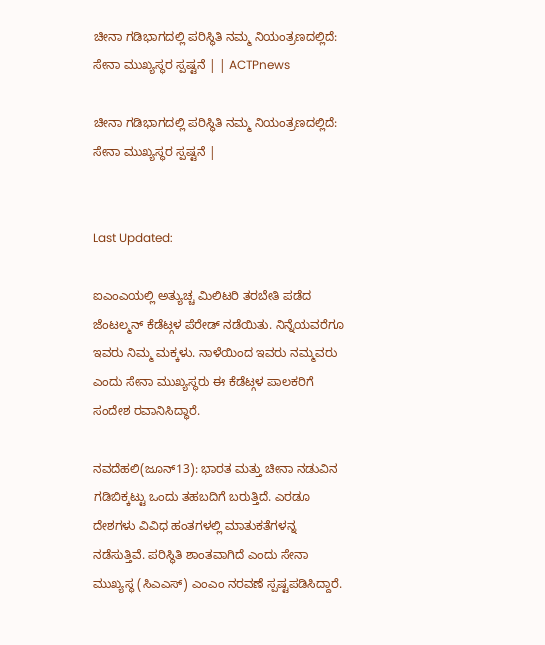ಚೀನಾ ಗಡಿಭಾಗದಲ್ಲಿ ಪರಿಸ್ಥಿತಿ ನಮ್ಮ ನಿಯಂತ್ರಣದಲ್ಲಿದೆ: ಸೇನಾ ಮುಖ್ಯಸ್ಥರ ಸ್ಪಷ್ಟನೆ | | ACTPnews

ಚೀನಾ ಗಡಿಭಾಗದಲ್ಲಿ ಪರಿಸ್ಥಿತಿ ನಮ್ಮ ನಿಯಂತ್ರಣದಲ್ಲಿದೆ: ಸೇನಾ ಮುಖ್ಯಸ್ಥರ ಸ್ಪಷ್ಟನೆ |


Last Updated:

ಐಎಂಎಯಲ್ಲಿ ಅತ್ಯುಚ್ಚ ಮಿಲಿಟರಿ ತರಬೇತಿ ಪಡೆದ ಜೆಂಟಲ್ಮನ್ ಕೆಡೆಟ್ಗಳ ಪೆರೇಡ್ ನಡೆಯಿತು. ನಿನ್ನೆಯವರೆಗೂ ಇವರು ನಿಮ್ಮ ಮಕ್ಕಳು. ನಾಳೆಯಿಂದ ಇವರು ನಮ್ಮವರು ಎಂದು ಸೇನಾ ಮುಖ್ಯಸ್ಥರು ಈ ಕೆಡೆಟ್ಗಳ ಪಾಲಕರಿಗೆ ಸಂದೇಶ ರವಾನಿಸಿದ್ಧಾರೆ.

ನವದೆಹಲಿ(ಜೂನ್13): ಭಾರತ ಮತ್ತು ಚೀನಾ ನಡುವಿನ ಗಡಿಬಿಕ್ಕಟ್ಟು ಒಂದು ತಹಬದಿಗೆ ಬರುತ್ತಿದೆ. ಎರಡೂ ದೇಶಗಳು ವಿವಿಧ ಹಂತಗಳಲ್ಲಿ ಮಾತುಕತೆಗಳನ್ನ ನಡೆಸುತ್ತಿವೆ. ಪರಿಸ್ಥಿತಿ ಶಾಂತವಾಗಿದೆ ಎಂದು ಸೇನಾ ಮುಖ್ಯಸ್ಥ (ಸಿಎಎಸ್) ಎಂಎಂ ನರವಣೆ ಸ್ಪಷ್ಟಪಡಿಸಿದ್ದಾರೆ.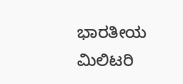ಭಾರತೀಯ ಮಿಲಿಟರಿ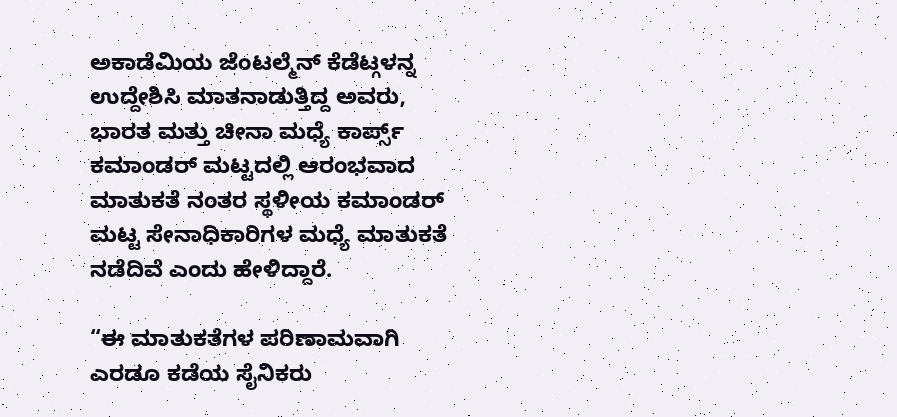ಅಕಾಡೆಮಿಯ ಜೆಂಟಲ್ಮೆನ್ ಕೆಡೆಟ್ಗಳನ್ನ ಉದ್ದೇಶಿಸಿ ಮಾತನಾಡುತ್ತಿದ್ದ ಅವರು, ಭಾರತ ಮತ್ತು ಚೀನಾ ಮಧ್ಯೆ ಕಾರ್ಪ್ಸ್ ಕಮಾಂಡರ್ ಮಟ್ಟದಲ್ಲಿ ಆರಂಭವಾದ ಮಾತುಕತೆ ನಂತರ ಸ್ಥಳೀಯ ಕಮಾಂಡರ್ ಮಟ್ಟ ಸೇನಾಧಿಕಾರಿಗಳ ಮಧ್ಯೆ ಮಾತುಕತೆ ನಡೆದಿವೆ ಎಂದು ಹೇಳಿದ್ದಾರೆ.

“ಈ ಮಾತುಕತೆಗಳ ಪರಿಣಾಮವಾಗಿ ಎರಡೂ ಕಡೆಯ ಸೈನಿಕರು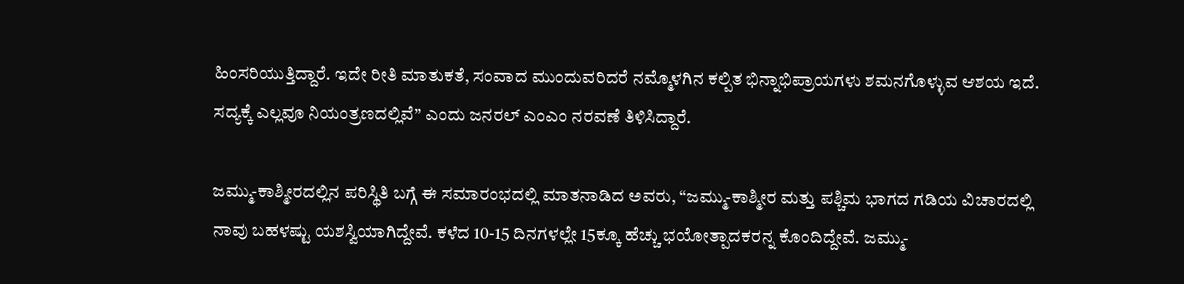ಹಿಂಸರಿಯುತ್ತಿದ್ದಾರೆ. ಇದೇ ರೀತಿ ಮಾತುಕತೆ, ಸಂವಾದ ಮುಂದುವರಿದರೆ ನಮ್ಮೊಳಗಿನ ಕಲ್ಪಿತ ಭಿನ್ನಾಭಿಪ್ರಾಯಗಳು ಶಮನಗೊಳ್ಳುವ ಆಶಯ ಇದೆ. ಸದ್ಯಕ್ಕೆ ಎಲ್ಲವೂ ನಿಯಂತ್ರಣದಲ್ಲಿವೆ” ಎಂದು ಜನರಲ್ ಎಂಎಂ ನರವಣೆ ತಿಳಿಸಿದ್ದಾರೆ.

ಜಮ್ಮು-ಕಾಶ್ಮೀರದಲ್ಲಿನ ಪರಿಸ್ಥಿತಿ ಬಗ್ಗೆ ಈ ಸಮಾರಂಭದಲ್ಲಿ ಮಾತನಾಡಿದ ಅವರು, “ಜಮ್ಮು-ಕಾಶ್ಮೀರ ಮತ್ತು ಪಶ್ಚಿಮ ಭಾಗದ ಗಡಿಯ ವಿಚಾರದಲ್ಲಿ ನಾವು ಬಹಳಷ್ಟು ಯಶಸ್ವಿಯಾಗಿದ್ದೇವೆ. ಕಳೆದ 10-15 ದಿನಗಳಲ್ಲೇ 15ಕ್ಕೂ ಹೆಚ್ಚು ಭಯೋತ್ಪಾದಕರನ್ನ ಕೊಂದಿದ್ದೇವೆ. ಜಮ್ಮು-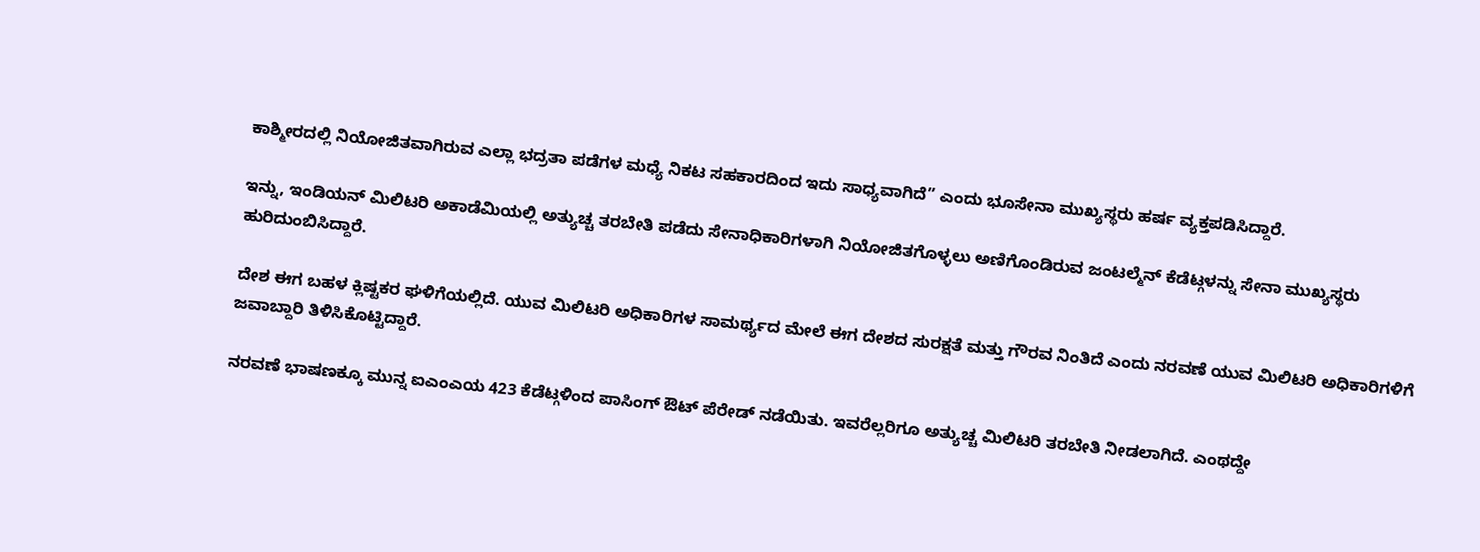ಕಾಶ್ಮೀರದಲ್ಲಿ ನಿಯೋಜಿತವಾಗಿರುವ ಎಲ್ಲಾ ಭದ್ರತಾ ಪಡೆಗಳ ಮಧ್ಯೆ ನಿಕಟ ಸಹಕಾರದಿಂದ ಇದು ಸಾಧ್ಯವಾಗಿದೆ” ಎಂದು ಭೂಸೇನಾ ಮುಖ್ಯಸ್ಥರು ಹರ್ಷ ವ್ಯಕ್ತಪಡಿಸಿದ್ದಾರೆ.

ಇನ್ನು, ಇಂಡಿಯನ್ ಮಿಲಿಟರಿ ಅಕಾಡೆಮಿಯಲ್ಲಿ ಅತ್ಯುಚ್ಚ ತರಬೇತಿ ಪಡೆದು ಸೇನಾಧಿಕಾರಿಗಳಾಗಿ ನಿಯೋಜಿತಗೊಳ್ಳಲು ಅಣಿಗೊಂಡಿರುವ ಜಂಟಲ್ಮೆನ್ ಕೆಡೆಟ್ಗಳನ್ನು ಸೇನಾ ಮುಖ್ಯಸ್ಥರು ಹುರಿದುಂಬಿಸಿದ್ದಾರೆ.

ದೇಶ ಈಗ ಬಹಳ ಕ್ಲಿಷ್ಟಕರ ಘಳಿಗೆಯಲ್ಲಿದೆ. ಯುವ ಮಿಲಿಟರಿ ಅಧಿಕಾರಿಗಳ ಸಾಮರ್ಥ್ಯದ ಮೇಲೆ ಈಗ ದೇಶದ ಸುರಕ್ಷತೆ ಮತ್ತು ಗೌರವ ನಿಂತಿದೆ ಎಂದು ನರವಣೆ ಯುವ ಮಿಲಿಟರಿ ಅಧಿಕಾರಿಗಳಿಗೆ ಜವಾಬ್ದಾರಿ ತಿಳಿಸಿಕೊಟ್ಟಿದ್ದಾರೆ.

ನರವಣೆ ಭಾಷಣಕ್ಕೂ ಮುನ್ನ ಐಎಂಎಯ 423 ಕೆಡೆಟ್ಗಳಿಂದ ಪಾಸಿಂಗ್ ಔಟ್ ಪೆರೇಡ್ ನಡೆಯಿತು. ಇವರೆಲ್ಲರಿಗೂ ಅತ್ಯುಚ್ಚ ಮಿಲಿಟರಿ ತರಬೇತಿ ನೀಡಲಾಗಿದೆ. ಎಂಥದ್ದೇ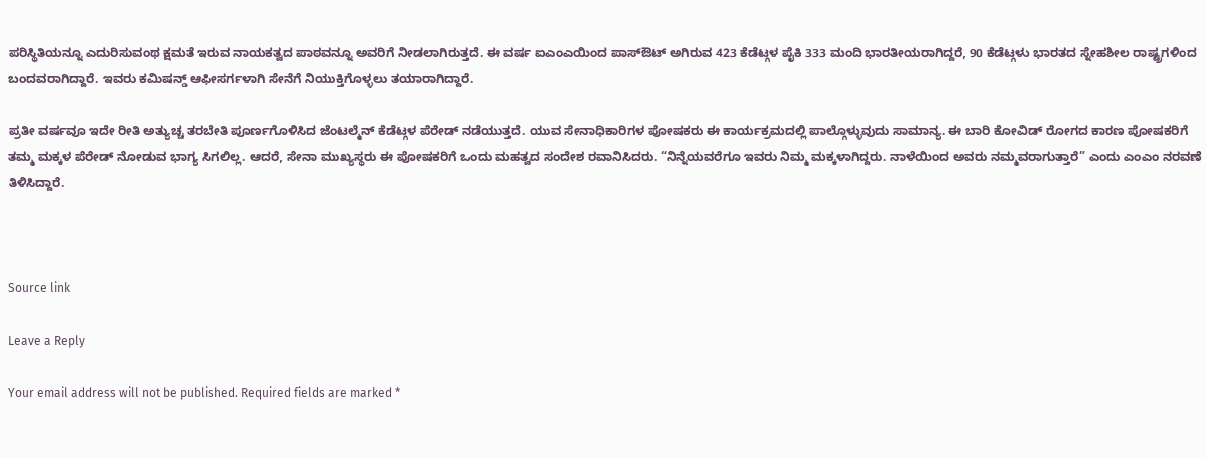ಪರಿಸ್ಥಿತಿಯನ್ನೂ ಎದುರಿಸುವಂಥ ಕ್ಷಮತೆ ಇರುವ ನಾಯಕತ್ವದ ಪಾಠವನ್ನೂ ಅವರಿಗೆ ನೀಡಲಾಗಿರುತ್ತದೆ. ಈ ವರ್ಷ ಐಎಂಎಯಿಂದ ಪಾಸ್ಔಟ್ ಅಗಿರುವ 423 ಕೆಡೆಟ್ಗಳ ಪೈಕಿ 333 ಮಂದಿ ಭಾರತೀಯರಾಗಿದ್ದರೆ, 90 ಕೆಡೆಟ್ಗಳು ಭಾರತದ ಸ್ನೇಹಶೀಲ ರಾಷ್ಟ್ರಗಳಿಂದ ಬಂದವರಾಗಿದ್ದಾರೆ. ಇವರು ಕಮಿಷನ್ಡ್ ಆಫೀಸರ್ಗಳಾಗಿ ಸೇನೆಗೆ ನಿಯುಕ್ತಿಗೊಳ್ಳಲು ತಯಾರಾಗಿದ್ದಾರೆ.

ಪ್ರತೀ ವರ್ಷವೂ ಇದೇ ರೀತಿ ಅತ್ಯುಚ್ಚ ತರಬೇತಿ ಪೂರ್ಣಗೊಳಿಸಿದ ಜೆಂಟಲ್ಮೆನ್ ಕೆಡೆಟ್ಗಳ ಪೆರೇಡ್ ನಡೆಯುತ್ತದೆ. ಯುವ ಸೇನಾಧಿಕಾರಿಗಳ ಪೋಷಕರು ಈ ಕಾರ್ಯಕ್ರಮದಲ್ಲಿ ಪಾಲ್ಗೊಳ್ಳುವುದು ಸಾಮಾನ್ಯ. ಈ ಬಾರಿ ಕೋವಿಡ್ ರೋಗದ ಕಾರಣ ಪೋಷಕರಿಗೆ ತಮ್ಮ ಮಕ್ಕಳ ಪೆರೇಡ್ ನೋಡುವ ಭಾಗ್ಯ ಸಿಗಲಿಲ್ಲ. ಆದರೆ, ಸೇನಾ ಮುಖ್ಯಸ್ಥರು ಈ ಪೋಷಕರಿಗೆ ಒಂದು ಮಹತ್ವದ ಸಂದೇಶ ರವಾನಿಸಿದರು. “ನಿನ್ನೆಯವರೆಗೂ ಇವರು ನಿಮ್ಮ ಮಕ್ಕಳಾಗಿದ್ದರು. ನಾಳೆಯಿಂದ ಅವರು ನಮ್ಮವರಾಗುತ್ತಾರೆ” ಎಂದು ಎಂಎಂ ನರವಣೆ ತಿಳಿಸಿದ್ದಾರೆ.



Source link

Leave a Reply

Your email address will not be published. Required fields are marked *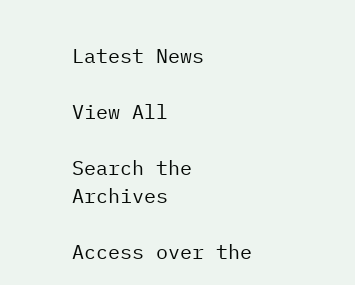Latest News

View All

Search the Archives

Access over the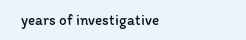years of investigative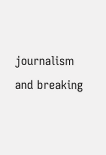journalism and breaking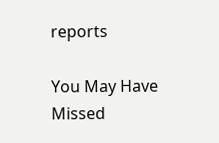reports

You May Have Missed